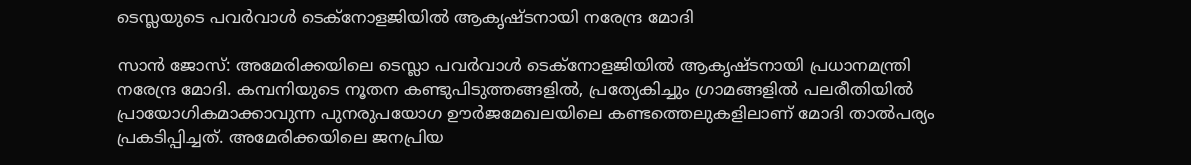ടെസ്ലയുടെ പവര്‍വാള്‍ ടെക്നോളജിയില്‍ ആകൃഷ്ടനായി നരേന്ദ്ര മോദി

സാന്‍ ജോസ്: അമേരിക്കയിലെ ടെസ്ലാ പവര്‍വാള്‍ ടെക്നോളജിയില്‍ ആകൃഷ്ടനായി പ്രധാനമന്ത്രി നരേന്ദ്ര മോദി. കമ്പനിയുടെ നൂതന കണ്ടുപിടുത്തങ്ങളില്‍, പ്രത്യേകിച്ചും ഗ്രാമങ്ങളില്‍ പലരീതിയില്‍ പ്രായോഗികമാക്കാവുന്ന പുനരുപയോഗ ഊര്‍ജമേഖലയിലെ കണ്ടത്തെലുകളിലാണ് മോദി താല്‍പര്യം പ്രകടിപ്പിച്ചത്. അമേരിക്കയിലെ ജനപ്രിയ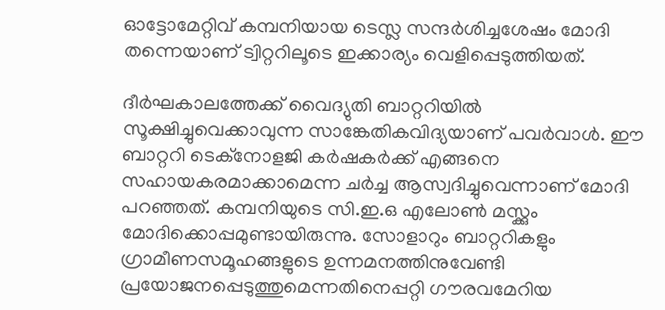ഓട്ടോമേറ്റിവ് കമ്പനിയായ ടെസ്ല സന്ദര്‍ശിച്ചശേഷം മോദി തന്നെയാണ് ട്വിറ്ററിലൂടെ ഇക്കാര്യം വെളിപ്പെടുത്തിയത്.

ദീര്‍ഘകാലത്തേക്ക് വൈദ്യുതി ബാറ്ററിയില്‍ സൂക്ഷിച്ചുവെക്കാവുന്ന സാങ്കേതികവിദ്യയാണ് പവര്‍വാള്‍. ഈ ബാറ്ററി ടെക്നോളജി കര്‍ഷകര്‍ക്ക് എങ്ങനെ സഹായകരമാക്കാമെന്ന ചര്‍ച്ച ആസ്വദിച്ചുവെന്നാണ് മോദി പറഞ്ഞത്. കമ്പനിയുടെ സി.ഇ.ഒ എലോണ്‍ മസ്ക്കും മോദിക്കൊപ്പമുണ്ടായിരുന്നു. സോളാറും ബാറ്ററികളും ഗ്രാമീണസമൂഹങ്ങളുടെ ഉന്നമനത്തിനുവേണ്ടി പ്രയോജനപ്പെടുത്തുമെന്നതിനെപ്പറ്റി ഗൗരവമേറിയ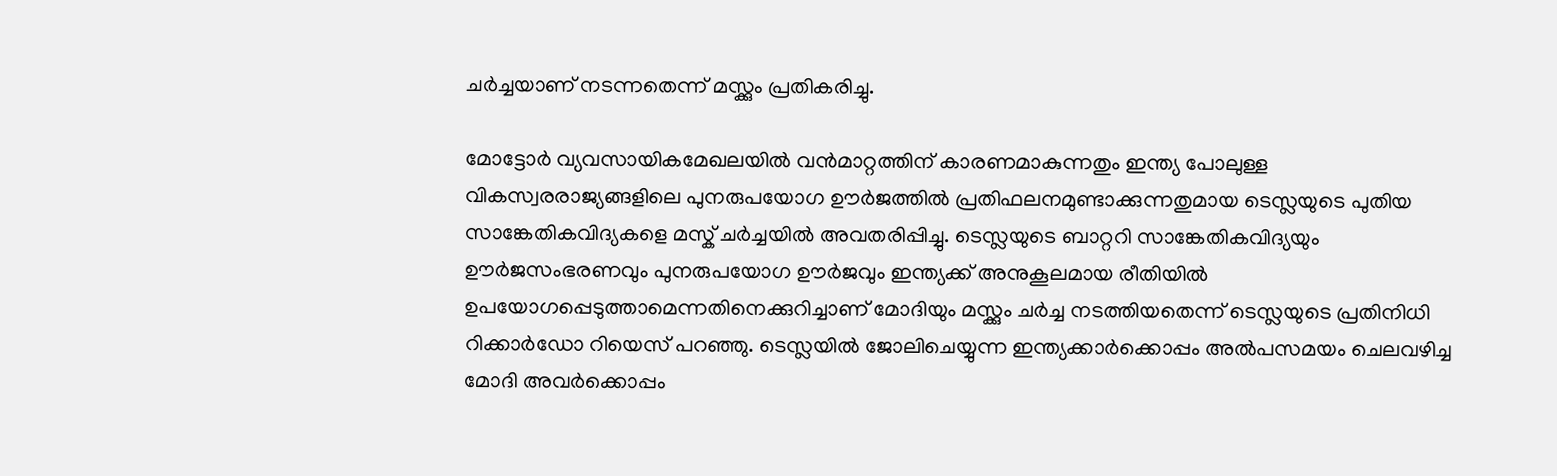ചര്‍ച്ചയാണ് നടന്നതെന്ന് മസ്ക്കും പ്രതികരിച്ചു.

മോട്ടോര്‍ വ്യവസായികമേഖലയില്‍ വന്‍മാറ്റത്തിന് കാരണമാകുന്നതും ഇന്ത്യ പോലുള്ള വികസ്വരരാജ്യങ്ങളിലെ പുനരുപയോഗ ഊര്‍ജത്തില്‍ പ്രതിഫലനമുണ്ടാക്കുന്നതുമായ ടെസ്ലയുടെ പുതിയ സാങ്കേതികവിദ്യകളെ മസ്ക് ചര്‍ച്ചയില്‍ അവതരിപ്പിച്ചു. ടെസ്ലയുടെ ബാറ്ററി സാങ്കേതികവിദ്യയും ഊര്‍ജസംഭരണവും പുനരുപയോഗ ഊര്‍ജവും ഇന്ത്യക്ക് അനുകൂലമായ രീതിയില്‍ ഉപയോഗപ്പെടുത്താമെന്നതിനെക്കുറിച്ചാണ് മോദിയും മസ്ക്കും ചര്‍ച്ച നടത്തിയതെന്ന് ടെസ്ലയുടെ പ്രതിനിധി റിക്കാര്‍ഡോ റിയെസ് പറഞ്ഞു. ടെസ്ലയില്‍ ജോലിചെയ്യുന്ന ഇന്ത്യക്കാര്‍ക്കൊപ്പം അല്‍പസമയം ചെലവഴിച്ച മോദി അവര്‍ക്കൊപ്പം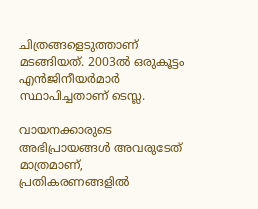ചിത്രങ്ങളെടുത്താണ് മടങ്ങിയത്. 2003ല്‍ ഒരുകൂട്ടം എന്‍ജിനീയര്‍മാര്‍ സ്ഥാപിച്ചതാണ് ടെസ്ല.

വായനക്കാരുടെ അഭിപ്രായങ്ങള്‍ അവരുടേത് മാത്രമാണ്, പ്രതികരണങ്ങളിൽ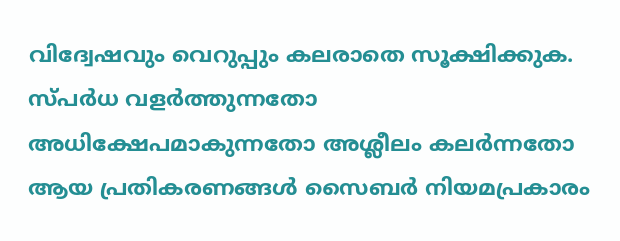വിദ്വേഷവും വെറുപ്പും കലരാതെ സൂക്ഷിക്കുക. സ്പർധ വളർത്തുന്നതോ അധിക്ഷേപമാകുന്നതോ അശ്ലീലം കലർന്നതോ ആയ പ്രതികരണങ്ങൾ സൈബർ നിയമപ്രകാരം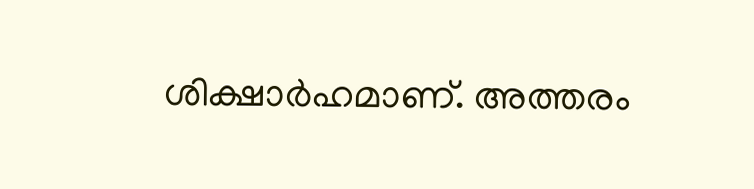ശിക്ഷാർഹമാണ്. അത്തരം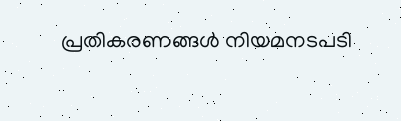പ്രതികരണങ്ങൾ നിയമനടപടി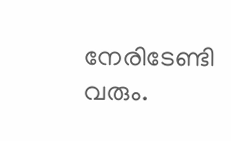നേരിടേണ്ടി വരും.